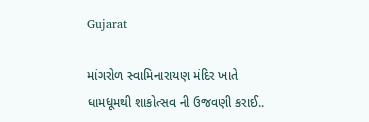Gujarat

માંગરોળ સ્વામિનારાયણ મંદિર ખાતે ધામધૂમથી શાકોત્સવ ની ઉજવણી કરાઈ..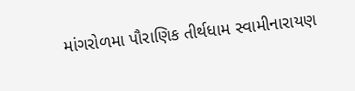માંગરોળમા પૌરાણિક તીર્થધામ સ્વામીનારાયણ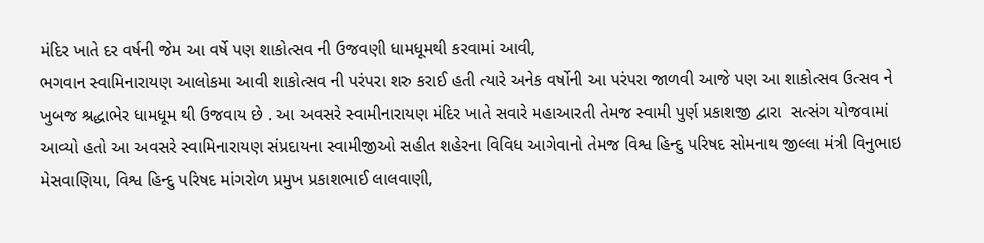મંદિર ખાતે દર વર્ષની જેમ આ વર્ષે પણ શાકોત્સવ ની ઉજવણી ધામધૂમથી કરવામાં આવી,
ભગવાન સ્વામિનારાયણ આલોકમા આવી શાકોત્સવ ની પરંપરા શરુ કરાઈ હતી ત્યારે અનેક વર્ષોની આ પરંપરા જાળવી આજે પણ આ શાકોત્સવ ઉત્સવ ને ખુબજ શ્રદ્ધાભેર ધામધૂમ થી ઉજવાય છે . આ અવસરે સ્વામીનારાયણ મંદિર ખાતે સવારે મહાઆરતી તેમજ સ્વામી પુર્ણ પ્રકાશજી દ્વારા  સત્સંગ યોજવામાં આવ્યો હતો આ અવસરે સ્વામિનારાયણ સંપ્રદાયના સ્વામીજીઓ સહીત શહેરના વિવિધ આગેવાનો તેમજ વિશ્વ હિન્દુ પરિષદ સોમનાથ જીલ્લા મંત્રી વિનુભાઇ મેસવાણિયા, વિશ્વ હિન્દુ પરિષદ માંગરોળ પ્રમુખ પ્રકાશભાઈ લાલવાણી,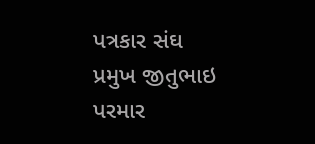પત્રકાર સંઘ પ્રમુખ જીતુભાઇ પરમાર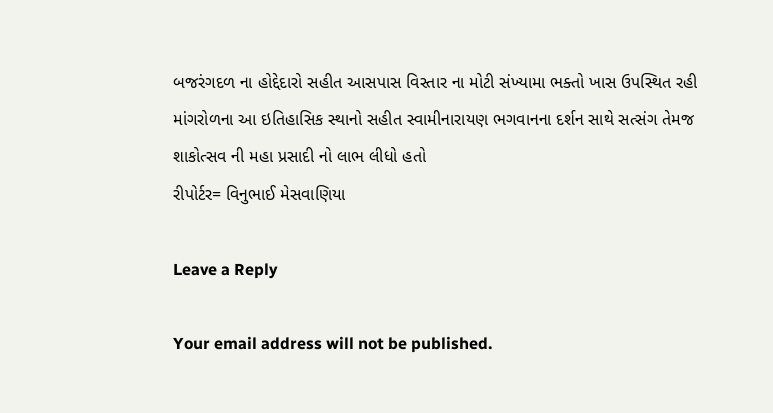બજરંગદળ ના હોદ્દેદારો સહીત આસપાસ વિસ્તાર ના મોટી સંખ્યામા ભક્તો ખાસ ઉપસ્થિત રહી માંગરોળના આ ઇતિહાસિક સ્થાનો સહીત સ્વામીનારાયણ ભગવાનના દર્શન સાથે સત્સંગ તેમજ શાકોત્સવ ની મહા પ્રસાદી નો લાભ લીધો હતો
રીપોર્ટર= વિનુભાઈ મેસવાણિયા

Leave a Reply

Your email address will not be published.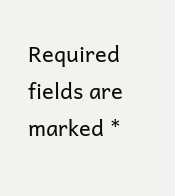Required fields are marked *